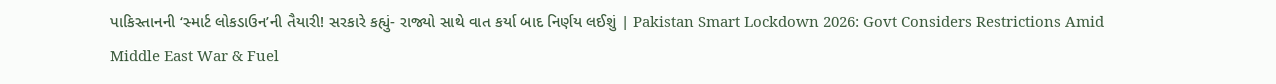પાકિસ્તાનની ‘સ્માર્ટ લોકડાઉન’ની તૈયારી! સરકારે કહ્યું- રાજ્યો સાથે વાત કર્યા બાદ નિર્ણય લઈશું | Pakistan Smart Lockdown 2026: Govt Considers Restrictions Amid Middle East War & Fuel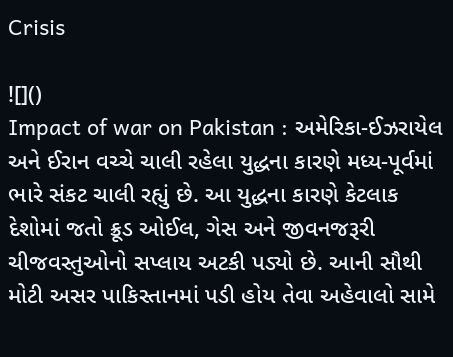Crisis

![]()
Impact of war on Pakistan : અમેરિકા-ઈઝરાયેલ અને ઈરાન વચ્ચે ચાલી રહેલા યુદ્ધના કારણે મધ્ય-પૂર્વમાં ભારે સંકટ ચાલી રહ્યું છે. આ યુદ્ધના કારણે કેટલાક દેશોમાં જતો ક્રૂડ ઓઈલ, ગેસ અને જીવનજરૂરી ચીજવસ્તુઓનો સપ્લાય અટકી પડ્યો છે. આની સૌથી મોટી અસર પાકિસ્તાનમાં પડી હોય તેવા અહેવાલો સામે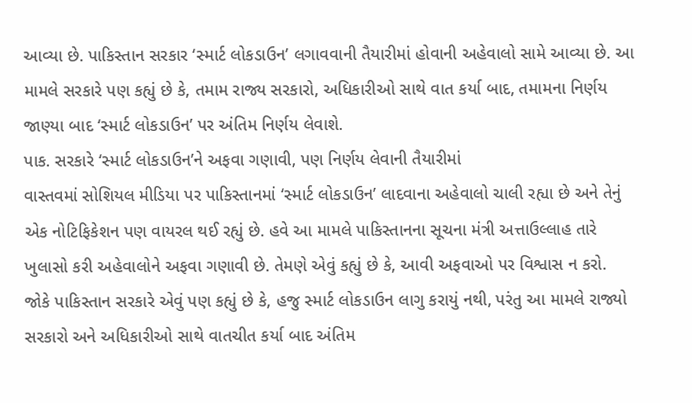આવ્યા છે. પાકિસ્તાન સરકાર ‘સ્માર્ટ લોકડાઉન’ લગાવવાની તૈયારીમાં હોવાની અહેવાલો સામે આવ્યા છે. આ મામલે સરકારે પણ કહ્યું છે કે, તમામ રાજ્ય સરકારો, અધિકારીઓ સાથે વાત કર્યા બાદ, તમામના નિર્ણય જાણ્યા બાદ ‘સ્માર્ટ લોકડાઉન’ પર અંતિમ નિર્ણય લેવાશે.
પાક. સરકારે ‘સ્માર્ટ લોકડાઉન’ને અફવા ગણાવી, પણ નિર્ણય લેવાની તૈયારીમાં
વાસ્તવમાં સોશિયલ મીડિયા પર પાકિસ્તાનમાં ‘સ્માર્ટ લોકડાઉન’ લાદવાના અહેવાલો ચાલી રહ્યા છે અને તેનું એક નોટિફિકેશન પણ વાયરલ થઈ રહ્યું છે. હવે આ મામલે પાકિસ્તાનના સૂચના મંત્રી અત્તાઉલ્લાહ તારે ખુલાસો કરી અહેવાલોને અફવા ગણાવી છે. તેમણે એવું કહ્યું છે કે, આવી અફવાઓ પર વિશ્વાસ ન કરો. જોકે પાકિસ્તાન સરકારે એવું પણ કહ્યું છે કે, હજુ સ્માર્ટ લોકડાઉન લાગુ કરાયું નથી, પરંતુ આ મામલે રાજ્યો સરકારો અને અધિકારીઓ સાથે વાતચીત કર્યા બાદ અંતિમ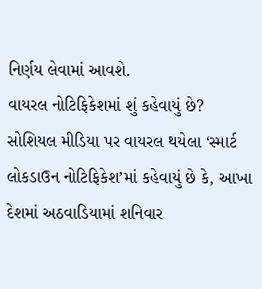નિર્ણય લેવામાં આવશે.
વાયરલ નોટિફિકેશમાં શું કહેવાયું છે?
સોશિયલ મીડિયા પર વાયરલ થયેલા ‘સ્માર્ટ લોકડાઉન નોટિફિકેશ’માં કહેવાયું છે કે, આખા દેશમાં અઠવાડિયામાં શનિવાર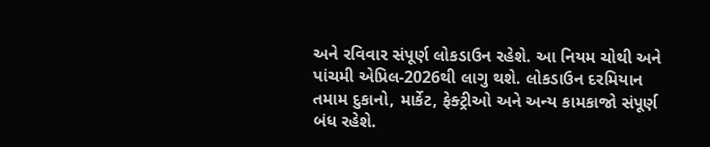અને રવિવાર સંપૂર્ણ લોકડાઉન રહેશે. આ નિયમ ચોથી અને પાંચમી એપ્રિલ-2026થી લાગુ થશે. લોકડાઉન દરમિયાન તમામ દુકાનો, માર્કેટ, ફેક્ટ્રીઓ અને અન્ય કામકાજો સંપૂર્ણ બંધ રહેશે.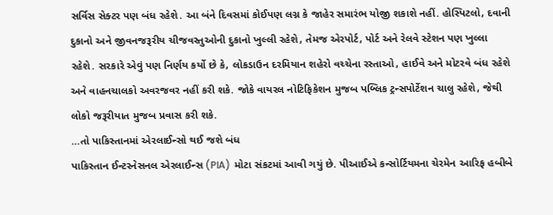સર્વિસ સેક્ટર પણ બંધ રહેશે. આ બંને દિવસમાં કોઈપણ લગ્ન કે જાહેર સમારંભ યોજી શકાશે નહીં. હોસ્પિટલો, દવાની દુકાનો અને જીવનજરૂરીય ચીજવસ્તુઓની દુકાનો ખુલ્લી રહેશે, તેમજ એરપોર્ટ, પોર્ટ અને રેલવે સ્ટેશન પણ ખુલ્લા રહેશે. સરકારે એવું પણ નિર્ણય કર્યો છે કે, લોકડાઉન દરમિયાન શહેરો વચ્ચેના રસ્તાઓ, હાઈવે અને મોટરવે બંધ રહેશે અને વાહનચાલકો અવરજવર નહીં કરી શકે. જોકે વાયરલ નોટિફિકેશન મુજબ પબ્લિક ટ્રન્સપોર્ટેશન ચાલુ રહેશે, જેથી લોકો જરૂરીયાત મુજબ પ્રવાસ કરી શકે.
…તો પાકિસ્તાનમાં એરલાઈન્સો થઈ જશે બંધ
પાકિસ્તાન ઈન્ટરનેસનલ એરલાઈન્સ (PIA) મોટા સંકટમાં આવી ગયું છે. પીઆઈએ કન્સોર્ટિયમના ચેરમેન આરિફ હબીબે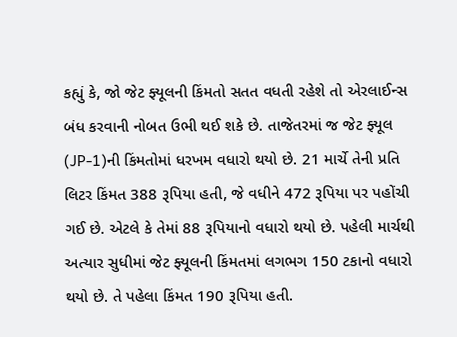કહ્યું કે, જો જેટ ફ્યૂલની કિંમતો સતત વધતી રહેશે તો એરલાઈન્સ બંધ કરવાની નોબત ઉભી થઈ શકે છે. તાજેતરમાં જ જેટ ફ્યૂલ (JP-1)ની કિંમતોમાં ધરખમ વધારો થયો છે. 21 માર્ચે તેની પ્રતિ લિટર કિંમત 388 રૂપિયા હતી, જે વધીને 472 રૂપિયા પર પહોંચી ગઈ છે. એટલે કે તેમાં 88 રૂપિયાનો વધારો થયો છે. પહેલી માર્ચથી અત્યાર સુધીમાં જેટ ફ્યૂલની કિંમતમાં લગભગ 150 ટકાનો વધારો થયો છે. તે પહેલા કિંમત 190 રૂપિયા હતી.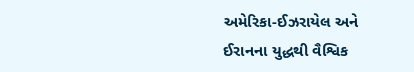અમેરિકા-ઈઝરાયેલ અને ઈરાનના યુદ્ધથી વૈશ્વિક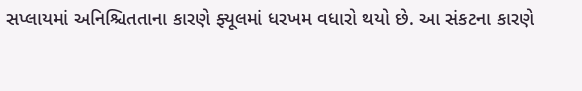સપ્લાયમાં અનિશ્ચિતતાના કારણે ફ્યૂલમાં ધરખમ વધારો થયો છે. આ સંકટના કારણે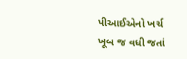પીઆઈએનો ખર્ચ ખૂબ જ વધી જતાં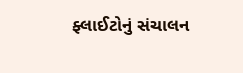ફ્લાઈટોનું સંચાલન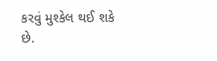કરવું મુશ્કેલ થઈ શકે છે.